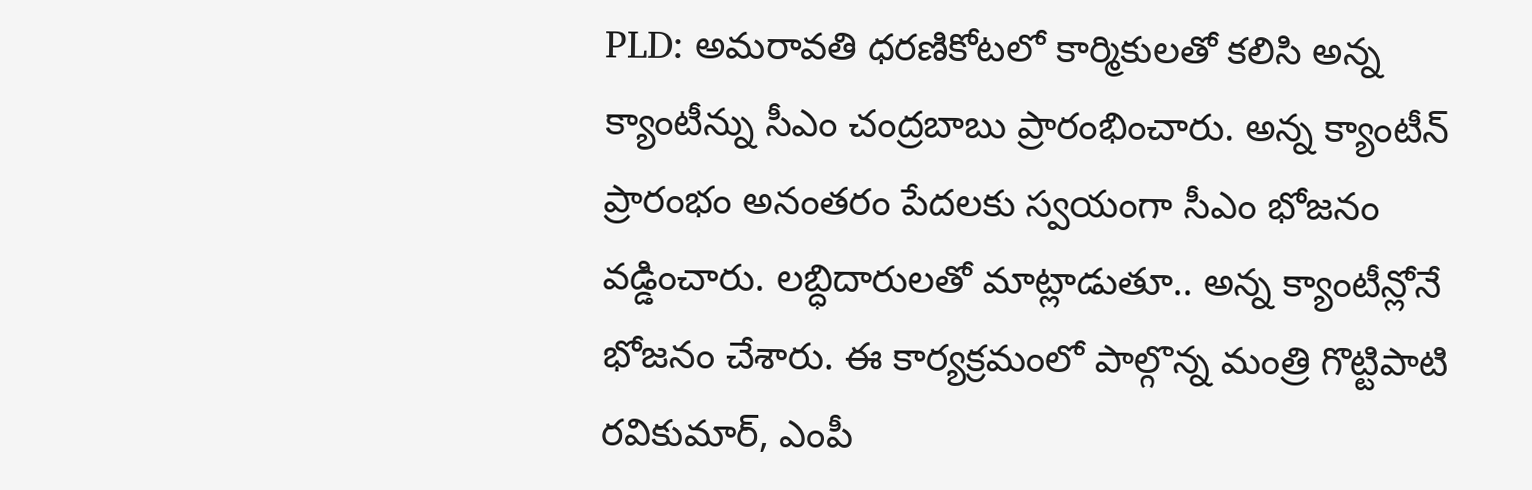PLD: అమరావతి ధరణికోటలో కార్మికులతో కలిసి అన్న క్యాంటీన్ను సీఎం చంద్రబాబు ప్రారంభించారు. అన్న క్యాంటీన్ ప్రారంభం అనంతరం పేదలకు స్వయంగా సీఎం భోజనం వడ్డించారు. లబ్ధిదారులతో మాట్లాడుతూ.. అన్న క్యాంటీన్లోనే భోజనం చేశారు. ఈ కార్యక్రమంలో పాల్గొన్న మంత్రి గొట్టిపాటి రవికుమార్, ఎంపీ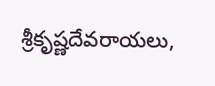శ్రీకృష్ణదేవరాయలు,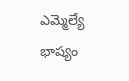ఎమ్మెల్యే భాష్యం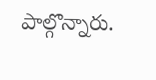పాల్గొన్నారు.